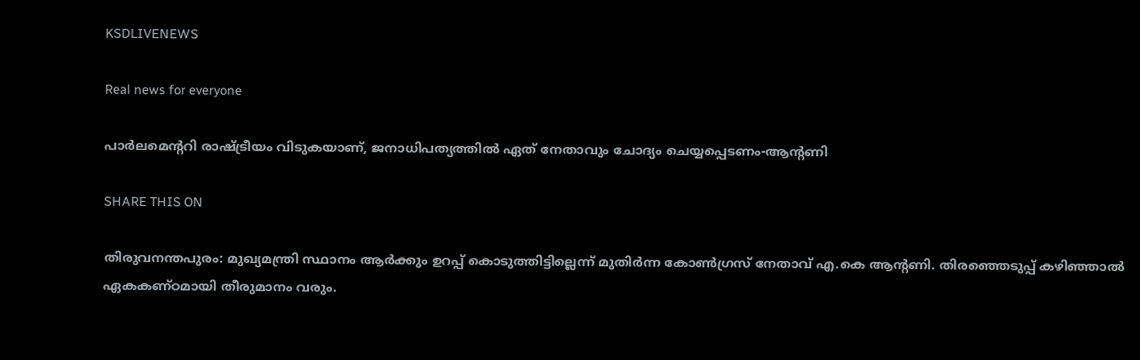KSDLIVENEWS

Real news for everyone

പാര്‍ലമെന്ററി രാഷ്ട്രീയം വിടുകയാണ്, ജനാധിപത്യത്തില്‍ ഏത് നേതാവും ചോദ്യം ചെയ്യപ്പെടണം-ആന്റണി

SHARE THIS ON

തിരുവനന്തപുരം: മുഖ്യമന്ത്രി സ്ഥാനം ആർക്കും ഉറപ്പ് കൊടുത്തിട്ടില്ലെന്ന് മുതിർന്ന കോൺഗ്രസ് നേതാവ് എ.കെ ആന്റണി. തിരഞ്ഞെടുപ്പ് കഴിഞ്ഞാൽ ഏകകണ്ഠമായി തീരുമാനം വരും.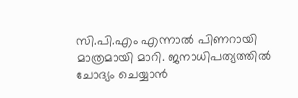സി.പി.എം എന്നാൽ പിണറായി മാത്രമായി മാറി. ജനാധിപത്യത്തിൽ ചോദ്യം ചെയ്യാൻ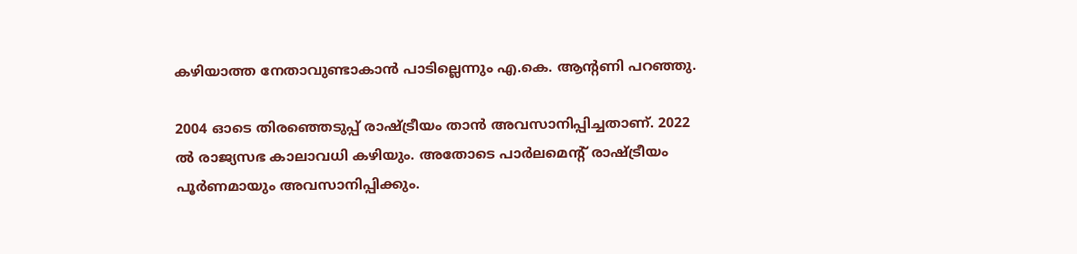കഴിയാത്ത നേതാവുണ്ടാകാൻ പാടില്ലെന്നും എ.കെ. ആന്റണി പറഞ്ഞു.

2004 ഓടെ തിരഞ്ഞെടുപ്പ് രാഷ്ട്രീയം താൻ അവസാനിപ്പിച്ചതാണ്. 2022 ൽ രാജ്യസഭ കാലാവധി കഴിയും. അതോടെ പാർലമെന്റ് രാഷ്ട്രീയം പൂർണമായും അവസാനിപ്പിക്കും.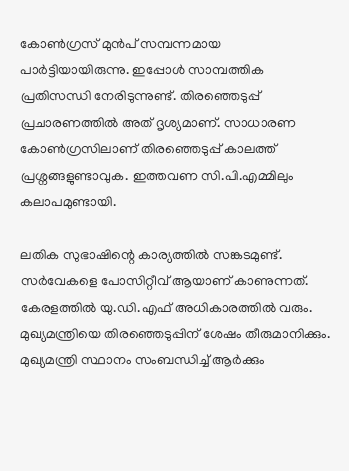കോൺഗ്രസ് മുൻപ് സമ്പന്നമായ പാർട്ടിയായിരുന്നു. ഇപ്പോൾ സാമ്പത്തിക പ്രതിസന്ധി നേരിടുന്നുണ്ട്. തിരഞ്ഞെടുപ്പ് പ്രചാരണത്തിൽ അത് ദൃശ്യമാണ്. സാധാരണ കോൺഗ്രസിലാണ് തിരഞ്ഞെടുപ്പ് കാലത്ത് പ്രശ്നങ്ങളുണ്ടാവുക. ഇത്തവണ സി.പി.എമ്മിലും കലാപമുണ്ടായി.

ലതിക സുഭാഷിന്റെ കാര്യത്തിൽ സങ്കടമുണ്ട്. സർവേകളെ പോസിറ്റീവ് ആയാണ് കാണുന്നത്. കേരളത്തിൽ യു.ഡി.എഫ് അധികാരത്തിൽ വരും. മുഖ്യമന്ത്രിയെ തിരഞ്ഞെടുപ്പിന് ശേഷം തീരുമാനിക്കും. മുഖ്യമന്ത്രി സ്ഥാനം സംബന്ധിച്ച് ആർക്കും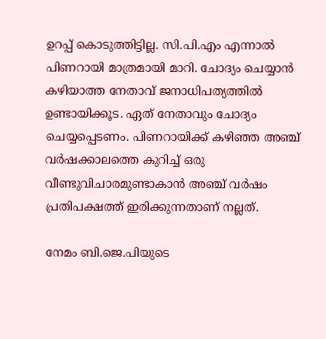ഉറപ്പ് കൊടുത്തിട്ടില്ല. സി.പി.എം എന്നാൽ പിണറായി മാത്രമായി മാറി. ചോദ്യം ചെയ്യാൻ കഴിയാത്ത നേതാവ് ജനാധിപത്യത്തിൽ ഉണ്ടായിക്കൂട. ഏത് നേതാവും ചോദ്യം ചെയ്യപ്പെടണം. പിണറായിക്ക് കഴിഞ്ഞ അഞ്ച് വർഷക്കാലത്തെ കുറിച്ച് ഒരു വീണ്ടുവിചാരമുണ്ടാകാൻ അഞ്ച് വർഷം പ്രതിപക്ഷത്ത് ഇരിക്കുന്നതാണ് നല്ലത്.

നേമം ബി.ജെ.പിയുടെ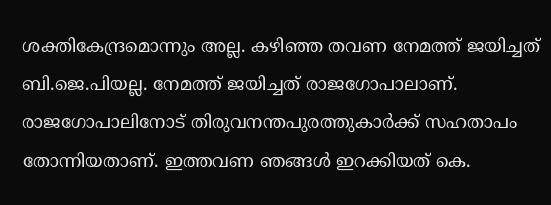ശക്തികേന്ദ്രമൊന്നും അല്ല. കഴിഞ്ഞ തവണ നേമത്ത് ജയിച്ചത് ബി.ജെ.പിയല്ല. നേമത്ത് ജയിച്ചത് രാജഗോപാലാണ്. രാജഗോപാലിനോട് തിരുവനന്തപുരത്തുകാർക്ക് സഹതാപം തോന്നിയതാണ്. ഇത്തവണ ഞങ്ങൾ ഇറക്കിയത് കെ.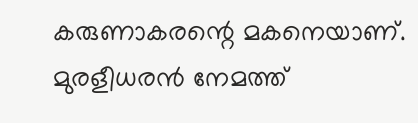കരുണാകരന്റെ മകനെയാണ്. മുരളീധരൻ നേമത്ത്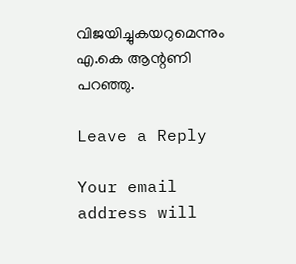വിജയിച്ചുകയറുമെന്നും എ.കെ ആന്റണി പറഞ്ഞു.

Leave a Reply

Your email address will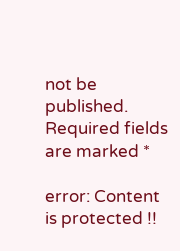not be published. Required fields are marked *

error: Content is protected !!